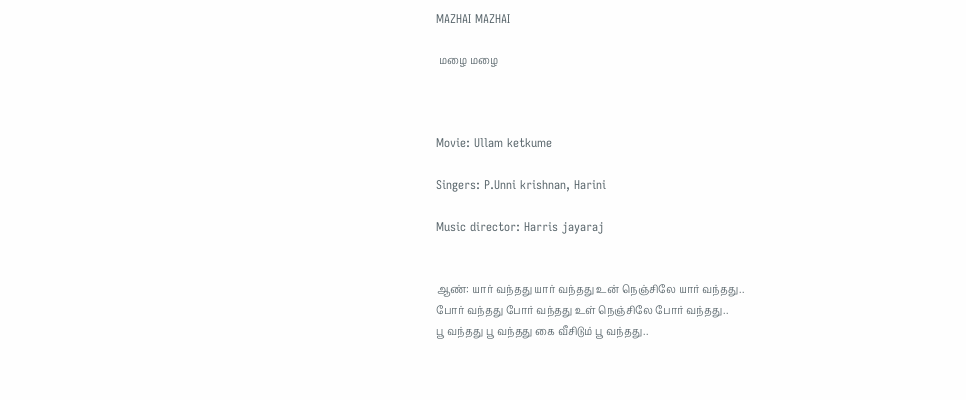MAZHAI MAZHAI

 மழை மழை



Movie: Ullam ketkume

Singers: P.Unni krishnan, Harini

Music director: Harris jayaraj


ஆண்: யார் வந்தது யார் வந்தது உன் நெஞ்சிலே யார் வந்தது..
போர் வந்தது போர் வந்தது உள் நெஞ்சிலே போர் வந்தது..
பூ வந்தது பூ வந்தது கை வீசிடும் பூ வந்தது..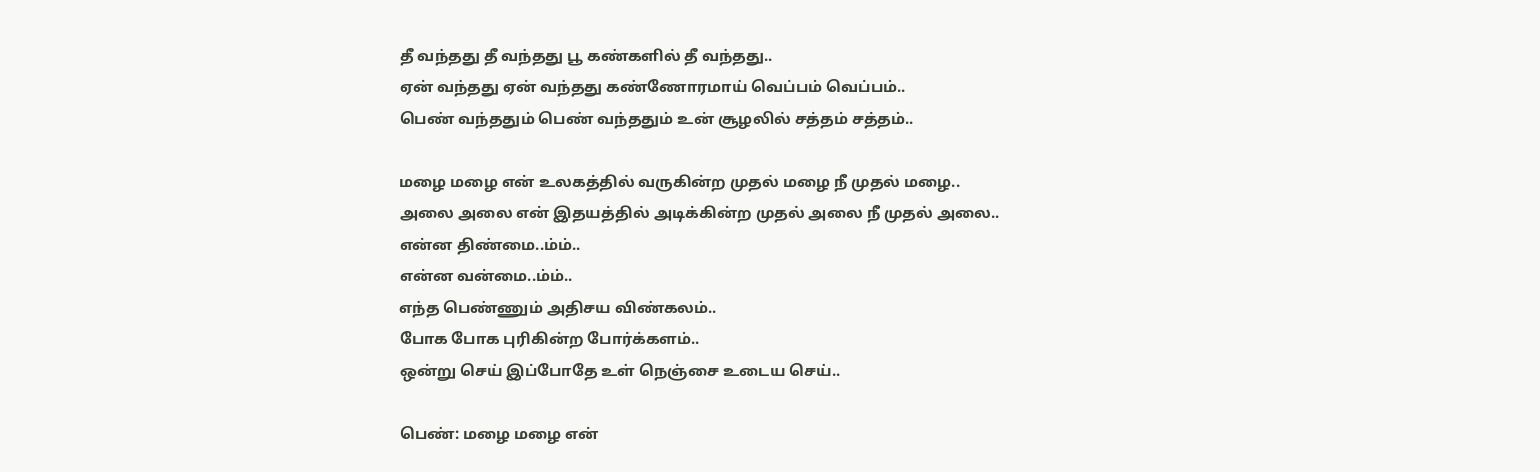தீ வந்தது தீ வந்தது பூ கண்களில் தீ வந்தது..
ஏன் வந்தது ஏன் வந்தது கண்ணோரமாய் வெப்பம் வெப்பம்..
பெண் வந்ததும் பெண் வந்ததும் உன் சூழலில் சத்தம் சத்தம்..

மழை மழை என் உலகத்தில் வருகின்ற முதல் மழை நீ முதல் மழை..
அலை அலை என் இதயத்தில் அடிக்கின்ற முதல் அலை நீ முதல் அலை..
என்ன திண்மை..ம்ம்..
என்ன வன்மை..ம்ம்..
எந்த பெண்ணும் அதிசய விண்கலம்..
போக போக புரிகின்ற போர்க்களம்..
ஒன்று செய் இப்போதே உள் நெஞ்சை உடைய செய்..

பெண்: மழை மழை என்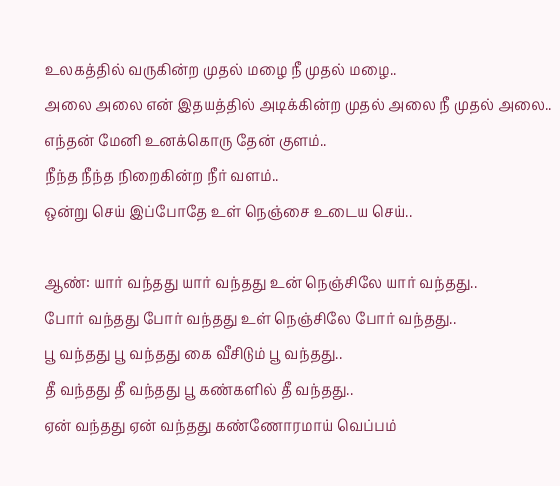உலகத்தில் வருகின்ற முதல் மழை நீ முதல் மழை..
அலை அலை என் இதயத்தில் அடிக்கின்ற முதல் அலை நீ முதல் அலை..
எந்தன் மேனி உனக்கொரு தேன் குளம்..
நீந்த நீந்த நிறைகின்ற நீர் வளம்..
ஒன்று செய் இப்போதே உள் நெஞ்சை உடைய செய்..

ஆண்: யார் வந்தது யார் வந்தது உன் நெஞ்சிலே யார் வந்தது..
போர் வந்தது போர் வந்தது உள் நெஞ்சிலே போர் வந்தது..
பூ வந்தது பூ வந்தது கை வீசிடும் பூ வந்தது..
தீ வந்தது தீ வந்தது பூ கண்களில் தீ வந்தது..
ஏன் வந்தது ஏன் வந்தது கண்ணோரமாய் வெப்பம்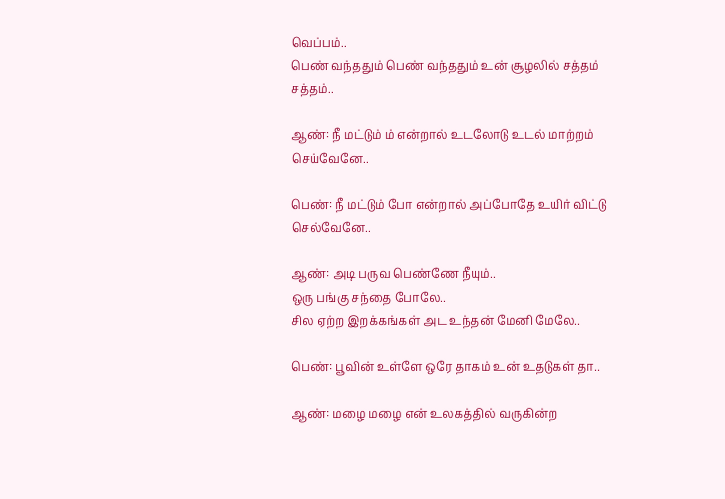வெப்பம்..
பெண் வந்ததும் பெண் வந்ததும் உன் சூழலில் சத்தம் சத்தம்..

ஆண்: நீ மட்டும் ம் என்றால் உடலோடு உடல் மாற்றம் செய்வேனே..

பெண்: நீ மட்டும் போ என்றால் அப்போதே உயிர் விட்டு செல்வேனே..

ஆண்: அடி பருவ பெண்ணே நீயும்..
ஒரு பங்கு சந்தை போலே..
சில ஏற்ற இறக்கங்கள் அட உந்தன் மேனி மேலே..

பெண்: பூவின் உள்ளே ஒரே தாகம் உன் உதடுகள் தா..

ஆண்: மழை மழை என் உலகத்தில் வருகின்ற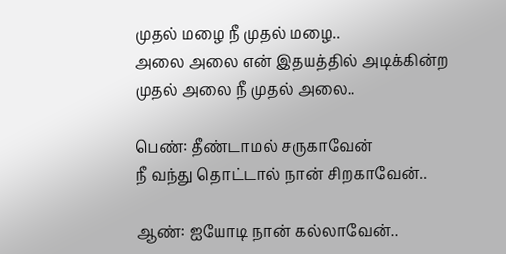முதல் மழை நீ முதல் மழை..
அலை அலை என் இதயத்தில் அடிக்கின்ற முதல் அலை நீ முதல் அலை..

பெண்: தீண்டாமல் சருகாவேன்
நீ வந்து தொட்டால் நான் சிறகாவேன்..

ஆண்: ஐயோடி நான் கல்லாவேன்..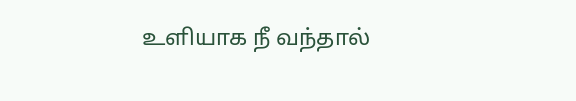உளியாக நீ வந்தால்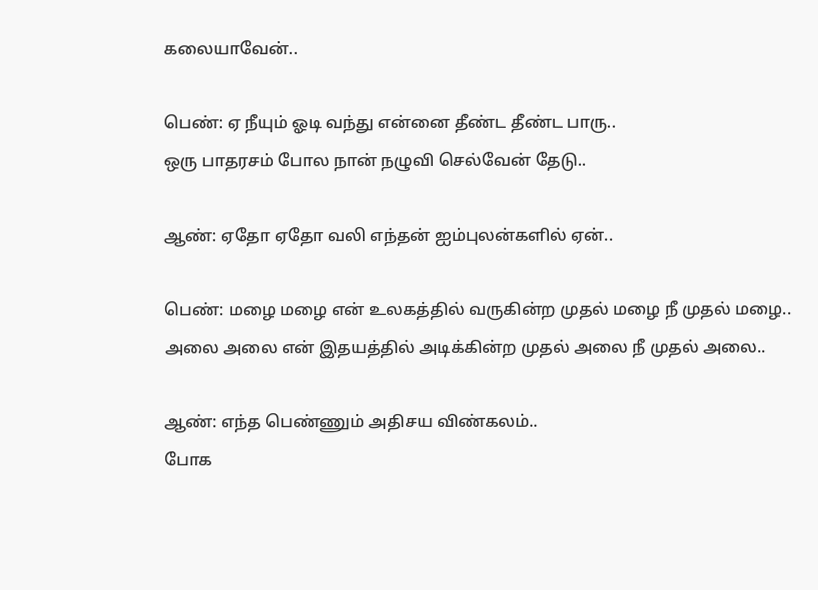கலையாவேன்‌..

பெண்: ஏ நீயும் ஓடி வந்து என்னை தீண்ட தீண்ட பாரு..
ஒரு பாதரசம் போல நான் நழுவி செல்வேன் தேடு..

ஆண்: ஏதோ ஏதோ வலி எந்தன் ஐம்புலன்களில் ஏன்..

பெண்: மழை மழை என் உலகத்தில் வருகின்ற முதல் மழை நீ முதல் மழை..
அலை அலை என் இதயத்தில் அடிக்கின்ற முதல் அலை நீ முதல் அலை..

ஆண்: எந்த பெண்ணும் அதிசய விண்கலம்..
போக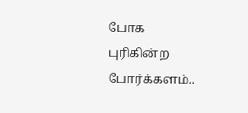போக புரிகின்ற போர்க்களம்..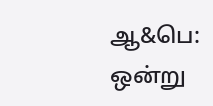ஆ&பெ: ஒன்று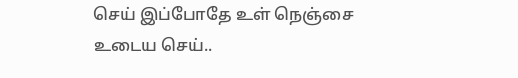செய் இப்போதே உள் நெஞ்சை உடைய செய்..